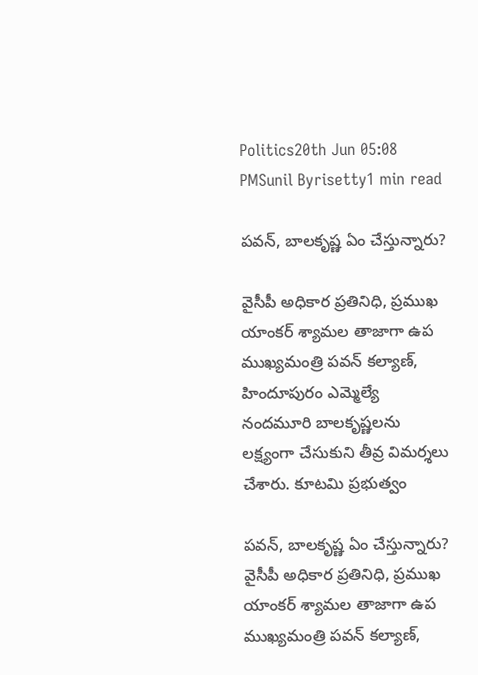Politics20th Jun 05:08 PMSunil Byrisetty1 min read

పవన్, బాలకృష్ణ ఏం చేస్తున్నారు?

వైసీపీ అధికార ప్రతినిధి, ప్రముఖ యాంకర్ శ్యామల తాజాగా ఉప ముఖ్యమంత్రి పవన్ కల్యాణ్, హిందూపురం ఎమ్మెల్యే నందమూరి బాలకృష్ణలను లక్ష్యంగా చేసుకుని తీవ్ర విమర్శలు చేశారు. కూటమి ప్రభుత్వం

పవన్, బాలకృష్ణ ఏం చేస్తున్నారు?
వైసీపీ అధికార ప్రతినిధి, ప్రముఖ యాంకర్ శ్యామల తాజాగా ఉప ముఖ్యమంత్రి పవన్ కల్యాణ్,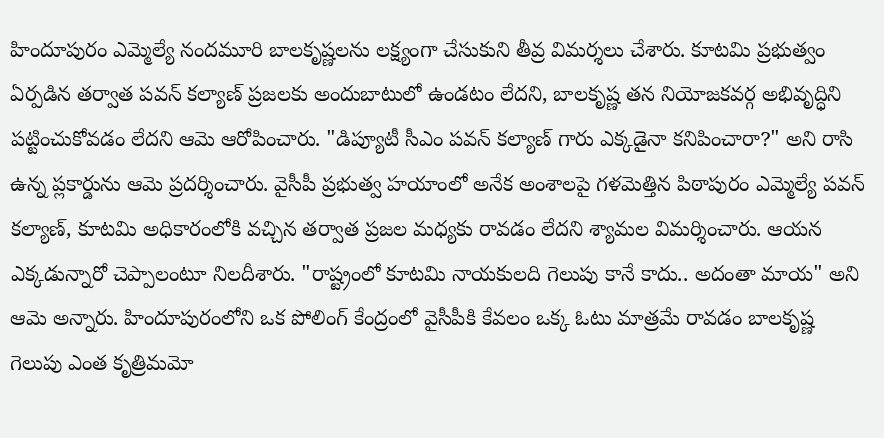హిందూపురం ఎమ్మెల్యే నందమూరి బాలకృష్ణలను లక్ష్యంగా చేసుకుని తీవ్ర విమర్శలు చేశారు. కూటమి ప్రభుత్వం ఏర్పడిన తర్వాత పవన్ కల్యాణ్ ప్రజలకు అందుబాటులో ఉండటం లేదని, బాలకృష్ణ తన నియోజకవర్గ అభివృద్ధిని పట్టించుకోవడం లేదని ఆమె ఆరోపించారు. "డిప్యూటీ సీఎం పవన్ కల్యాణ్ గారు ఎక్కడైనా కనిపించారా?" అని రాసి ఉన్న ప్లకార్డును ఆమె ప్రదర్శించారు. వైసీపీ ప్రభుత్వ హయాంలో అనేక అంశాలపై గళమెత్తిన పిఠాపురం ఎమ్మెల్యే పవన్ కల్యాణ్, కూటమి అధికారంలోకి వచ్చిన తర్వాత ప్రజల మధ్యకు రావడం లేదని శ్యామల విమర్శించారు. ఆయన ఎక్కడున్నారో చెప్పాలంటూ నిలదీశారు. "రాష్ట్రంలో కూటమి నాయకులది గెలుపు కానే కాదు.. అదంతా మాయ" అని ఆమె అన్నారు. హిందూపురంలోని ఒక పోలింగ్ కేంద్రంలో వైసీపీకి కేవలం ఒక్క ఓటు మాత్రమే రావడం బాలకృష్ణ గెలుపు ఎంత కృత్రిమమో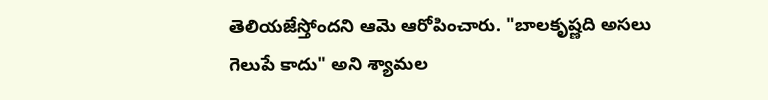తెలియజేస్తోందని ఆమె ఆరోపించారు. "బాలకృష్ణది అసలు గెలుపే కాదు" అని శ్యామల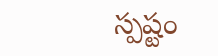స్పష్టం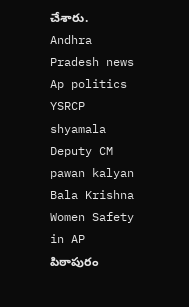చేశారు.
Andhra Pradesh news
Ap politics
YSRCP
shyamala
Deputy CM pawan kalyan
Bala Krishna
Women Safety in AP
పిఠాపురం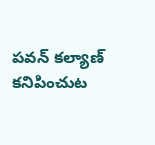పవన్ కల్యాణ్ కనిపించుట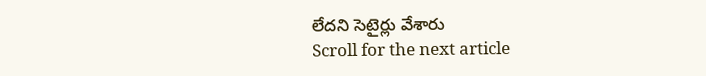లేదని సెటైర్లు వేశారు
Scroll for the next article